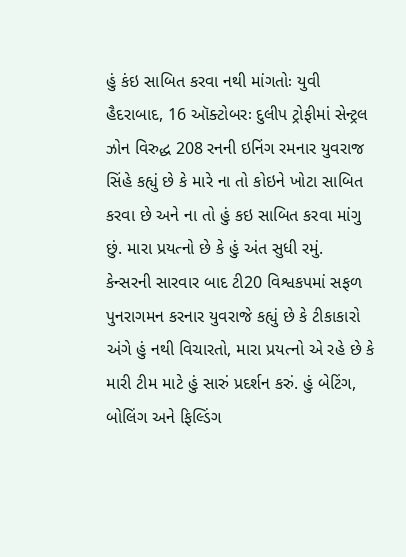હું કંઇ સાબિત કરવા નથી માંગતોઃ યુવી
હૈદરાબાદ, 16 ઑક્ટોબરઃ દુલીપ ટ્રોફીમાં સેન્ટ્રલ ઝોન વિરુદ્ધ 208 રનની ઇનિંગ રમનાર યુવરાજ સિંહે કહ્યું છે કે મારે ના તો કોઇને ખોટા સાબિત કરવા છે અને ના તો હું કઇ સાબિત કરવા માંગુ છું. મારા પ્રયત્નો છે કે હું અંત સુધી રમું.
કેન્સરની સારવાર બાદ ટી20 વિશ્વકપમાં સફળ પુનરાગમન કરનાર યુવરાજે કહ્યું છે કે ટીકાકારો અંગે હું નથી વિચારતો, મારા પ્રયત્નો એ રહે છે કે મારી ટીમ માટે હું સારું પ્રદર્શન કરું. હું બેટિંગ, બોલિંગ અને ફિલ્ડિંગ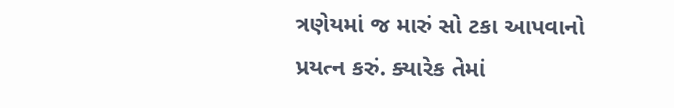ત્રણેયમાં જ મારું સો ટકા આપવાનો પ્રયત્ન કરું. ક્યારેક તેમાં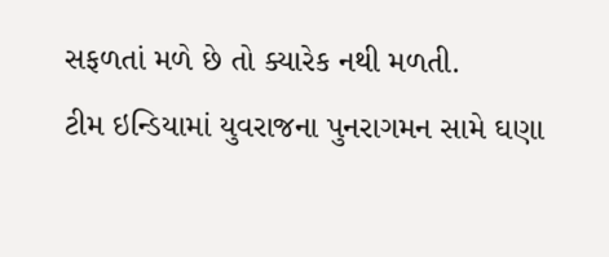સફળતાં મળે છે તો ક્યારેક નથી મળતી.
ટીમ ઇન્ડિયામાં યુવરાજના પુનરાગમન સામે ઘણા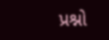પ્રશ્નો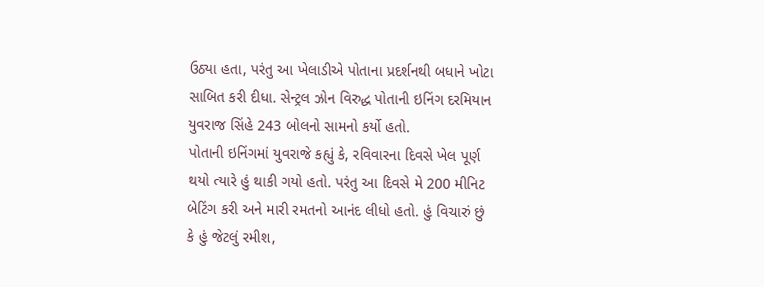ઉઠ્યા હતા, પરંતુ આ ખેલાડીએ પોતાના પ્રદર્શનથી બધાને ખોટા સાબિત કરી દીધા. સેન્ટ્રલ ઝોન વિરુદ્ધ પોતાની ઇનિંગ દરમિયાન યુવરાજ સિંહે 243 બોલનો સામનો કર્યો હતો.
પોતાની ઇનિંગમાં યુવરાજે કહ્યું કે, રવિવારના દિવસે ખેલ પૂર્ણ થયો ત્યારે હું થાકી ગયો હતો. પરંતુ આ દિવસે મે 200 મીનિટ બેટિંગ કરી અને મારી રમતનો આનંદ લીધો હતો. હું વિચારું છું કે હું જેટલું રમીશ,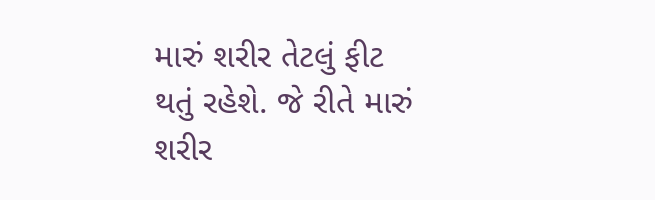મારું શરીર તેટલું ફીટ થતું રહેશે. જે રીતે મારું શરીર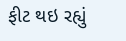ફીટ થઇ રહ્યું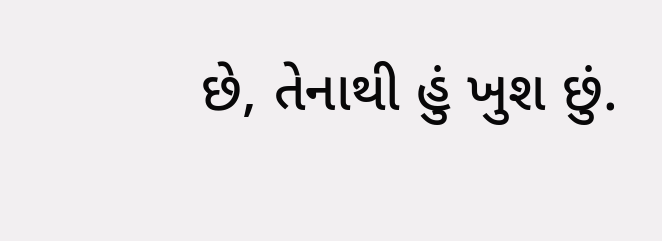છે, તેનાથી હું ખુશ છું.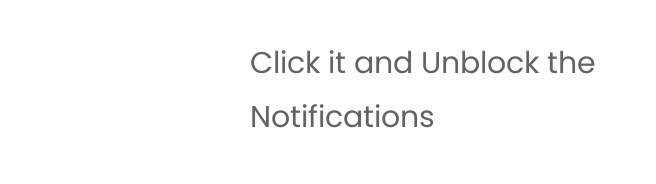Click it and Unblock the Notifications